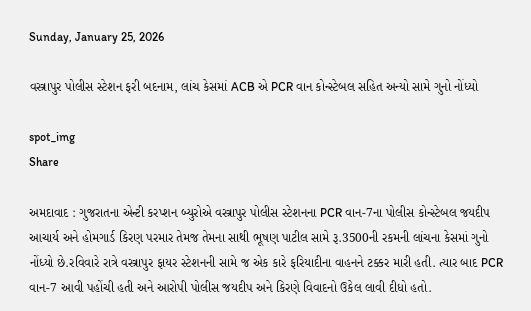Sunday, January 25, 2026

વસ્ત્રાપુર પોલીસ સ્ટેશન ફરી બદનામ, લાંચ કેસમાં ACB એ PCR વાન કોન્સ્ટેબલ સહિત અન્યો સામે ગુનો નોંધ્યો

spot_img
Share

અમદાવાદ : ગુજરાતના એન્ટી કરપ્શન બ્યુરોએ વસ્ત્રાપુર પોલીસ સ્ટેશનના PCR વાન-7ના પોલીસ કોન્સ્ટેબલ જયદીપ આચાર્ય અને હોમગાર્ડ કિરણ પરમાર તેમજ તેમના સાથી ભૂષણ પાટીલ સામે રૂ.3500ની રકમની લાંચના કેસમાં ગુનો નોંધ્યો છે.રવિવારે રાત્રે વસ્ત્રાપુર ફાયર સ્ટેશનની સામે જ એક કારે ફરિયાદીના વાહનને ટક્કર મારી હતી. ત્યાર બાદ PCR વાન-7 આવી પહોંચી હતી અને આરોપી પોલીસ જયદીપ અને કિરણે વિવાદનો ઉકેલ લાવી દીધો હતો.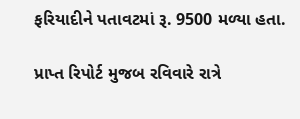ફરિયાદીને પતાવટમાં રૂ. 9500 મળ્યા હતા.

પ્રાપ્ત રિપોર્ટ મુજબ રવિવારે રાત્રે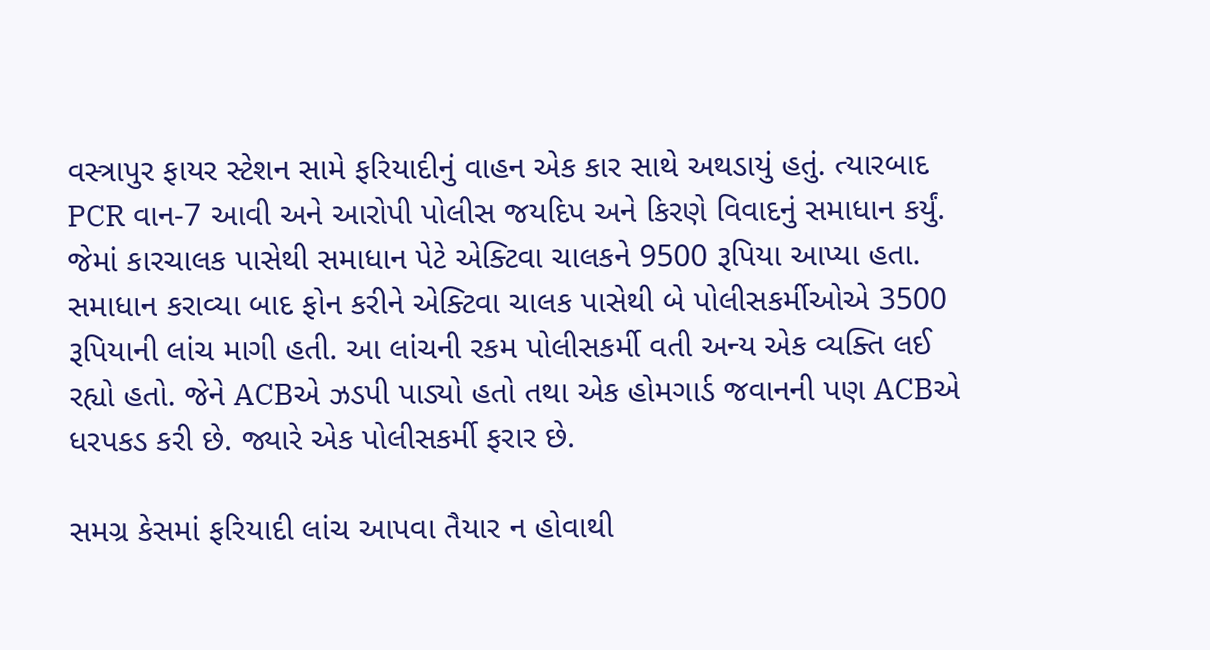વસ્ત્રાપુર ફાયર સ્ટેશન સામે ફરિયાદીનું વાહન એક કાર સાથે અથડાયું હતું. ત્યારબાદ PCR વાન-7 આવી અને આરોપી પોલીસ જયદિપ અને કિરણે વિવાદનું સમાધાન કર્યું. જેમાં કારચાલક પાસેથી સમાધાન પેટે એક્ટિવા ચાલકને 9500 રૂપિયા આપ્યા હતા. સમાધાન કરાવ્યા બાદ ફોન કરીને એક્ટિવા ચાલક પાસેથી બે પોલીસકર્મીઓએ 3500 રૂપિયાની લાંચ માગી હતી. આ લાંચની રકમ પોલીસકર્મી વતી અન્ય એક વ્યક્તિ લઈ રહ્યો હતો. જેને ACBએ ઝડપી પાડ્યો હતો તથા એક હોમગાર્ડ જવાનની પણ ACBએ ધરપકડ કરી છે. જ્યારે એક પોલીસકર્મી ફરાર છે.

સમગ્ર કેસમાં ફરિયાદી લાંચ આપવા તૈયાર ન હોવાથી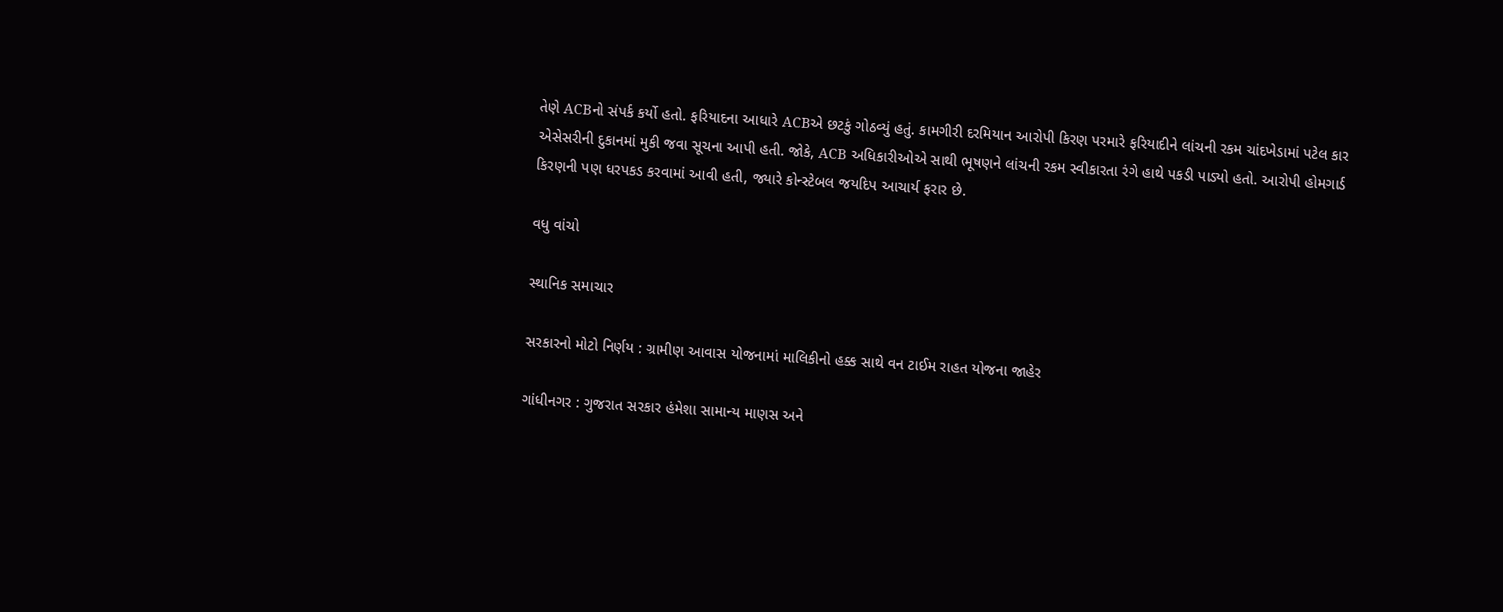તેણે ACBનો સંપર્ક કર્યો હતો. ફરિયાદના આધારે ACBએ છટકું ગોઠવ્યું હતું. કામગીરી દરમિયાન આરોપી કિરણ પરમારે ફરિયાદીને લાંચની રકમ ચાંદખેડામાં પટેલ કાર એસેસરીની દુકાનમાં મુકી જવા સૂચના આપી હતી. જોકે, ACB અધિકારીઓએ સાથી ભૂષણને લાંચની રકમ સ્વીકારતા રંગે હાથે પકડી પાડ્યો હતો. આરોપી હોમગાર્ડ કિરણની પણ ધરપકડ કરવામાં આવી હતી, જ્યારે કોન્સ્ટેબલ જયદિપ આચાર્ય ફરાર છે.

વધુ વાંચો

સ્થાનિક સમાચાર

સરકારનો મોટો નિર્ણય : ગ્રામીણ આવાસ યોજનામાં માલિકીનો હક્ક સાથે વન ટાઈમ રાહત યોજના જાહેર

ગાંધીનગર : ગુજરાત સરકાર હંમેશા સામાન્ય માણસ અને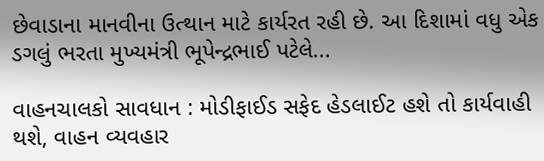છેવાડાના માનવીના ઉત્થાન માટે કાર્યરત રહી છે. આ દિશામાં વધુ એક ડગલું ભરતા મુખ્યમંત્રી ભૂપેન્દ્રભાઈ પટેલે...

વાહનચાલકો સાવધાન : મોડીફાઈડ સફેદ હેડલાઈટ હશે તો કાર્યવાહી થશે, વાહન વ્યવહાર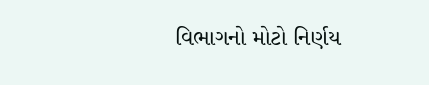વિભાગનો મોટો નિર્ણય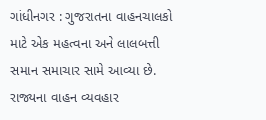ગાંધીનગર : ગુજરાતના વાહનચાલકો માટે એક મહત્વના અને લાલબત્તી સમાન સમાચાર સામે આવ્યા છે. રાજ્યના વાહન વ્યવહાર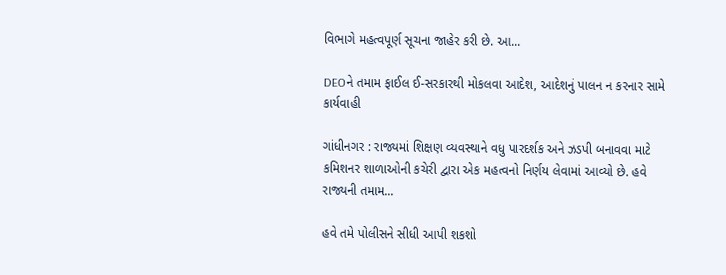વિભાગે મહત્વપૂર્ણ સૂચના જાહેર કરી છે. આ...

DEOને તમામ ફાઈલ ઈ-સરકારથી મોકલવા આદેશ, આદેશનું પાલન ન કરનાર સામે કાર્યવાહી

ગાંધીનગર : રાજ્યમાં શિક્ષણ વ્યવસ્થાને વધુ પારદર્શક અને ઝડપી બનાવવા માટે કમિશનર શાળાઓની કચેરી દ્વારા એક મહત્વનો નિર્ણય લેવામાં આવ્યો છે. હવે રાજ્યની તમામ...

હવે તમે પોલીસને સીધી આપી શકશો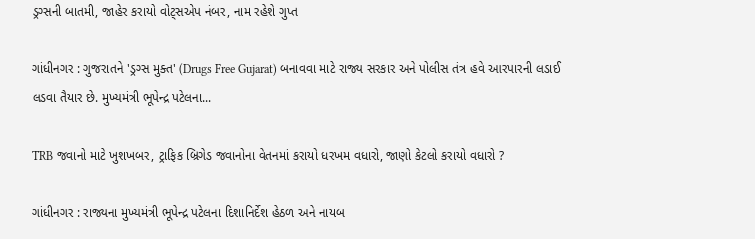ડ્રગ્સની બાતમી, જાહેર કરાયો વોટ્સએપ નંબર, નામ રહેશે ગુપ્ત

ગાંધીનગર : ગુજરાતને 'ડ્રગ્સ મુક્ત' (Drugs Free Gujarat) બનાવવા માટે રાજ્ય સરકાર અને પોલીસ તંત્ર હવે આરપારની લડાઈ લડવા તૈયાર છે. મુખ્યમંત્રી ભૂપેન્દ્ર પટેલના...

TRB જવાનો માટે ખુશખબર, ટ્રાફિક બ્રિગેડ જવાનોના વેતનમાં કરાયો ધરખમ વધારો, જાણો કેટલો કરાયો વધારો ?

ગાંધીનગર : રાજ્યના મુખ્યમંત્રી ભૂપેન્દ્ર પટેલના દિશાનિર્દેશ હેઠળ અને નાયબ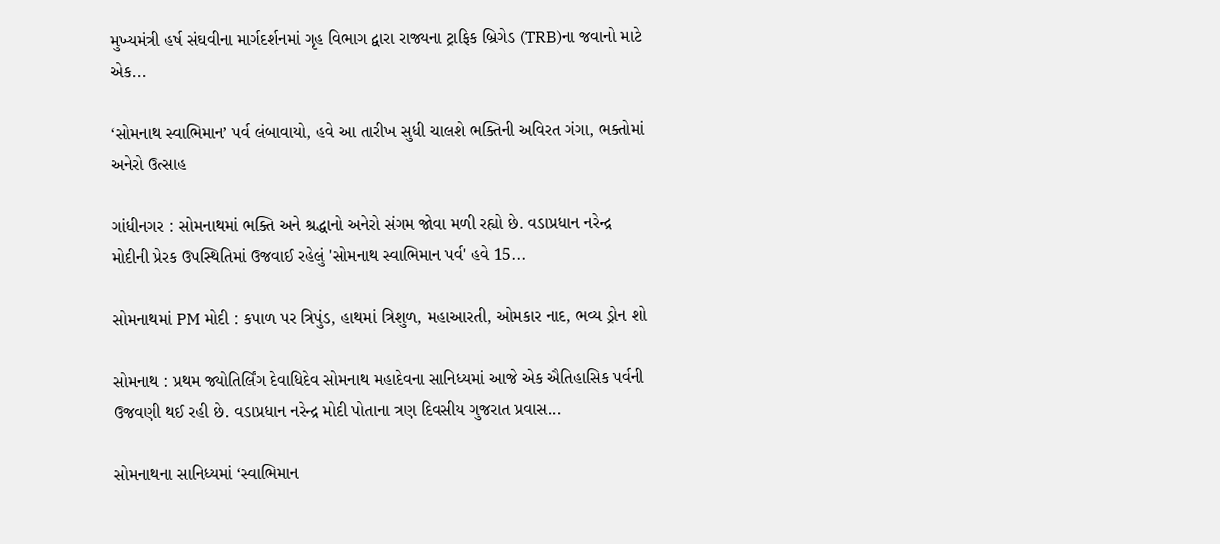મુખ્યમંત્રી હર્ષ સંઘવીના માર્ગદર્શનમાં ગૃહ વિભાગ દ્વારા રાજ્યના ટ્રાફિક બ્રિગેડ (TRB)ના જવાનો માટે એક...

‘સોમનાથ સ્વાભિમાન’ પર્વ લંબાવાયો, હવે આ તારીખ સુધી ચાલશે ભક્તિની અવિરત ગંગા, ભક્તોમાં અનેરો ઉત્સાહ

ગાંધીનગર : સોમનાથમાં ભક્તિ અને શ્રદ્ધાનો અનેરો સંગમ જોવા મળી રહ્યો છે. વડાપ્રધાન નરેન્દ્ર મોદીની પ્રેરક ઉપસ્થિતિમાં ઉજવાઈ રહેલું 'સોમનાથ સ્વાભિમાન પર્વ' હવે 15...

સોમનાથમાં PM મોદી : કપાળ પર ત્રિપુંડ, હાથમાં ત્રિશુળ, મહાઆરતી, ઓમકાર નાદ, ભવ્ય ડ્રોન શો

સોમનાથ : પ્રથમ જ્યોતિર્લિંગ દેવાધિદેવ સોમનાથ મહાદેવના સાનિધ્યમાં આજે એક ઐતિહાસિક પર્વની ઉજવણી થઈ રહી છે. વડાપ્રધાન નરેન્દ્ર મોદી પોતાના ત્રણ દિવસીય ગુજરાત પ્રવાસ...

સોમનાથના સાનિધ્યમાં ‘સ્વાભિમાન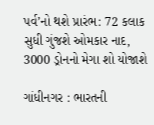પર્વ’નો થશે પ્રારંભ: 72 કલાક સુધી ગુંજશે ઓમકાર નાદ, 3000 ડ્રોનનો મેગા શો યોજાશે

ગાંધીનગર : ભારતની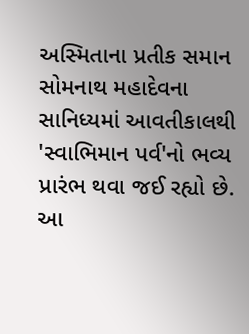અસ્મિતાના પ્રતીક સમાન સોમનાથ મહાદેવના સાનિધ્યમાં આવતીકાલથી 'સ્વાભિમાન પર્વ'નો ભવ્ય પ્રારંભ થવા જઈ રહ્યો છે. આ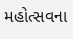મહોત્સવના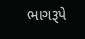ભાગરૂપે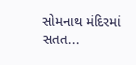સોમનાથ મંદિરમાં સતત...